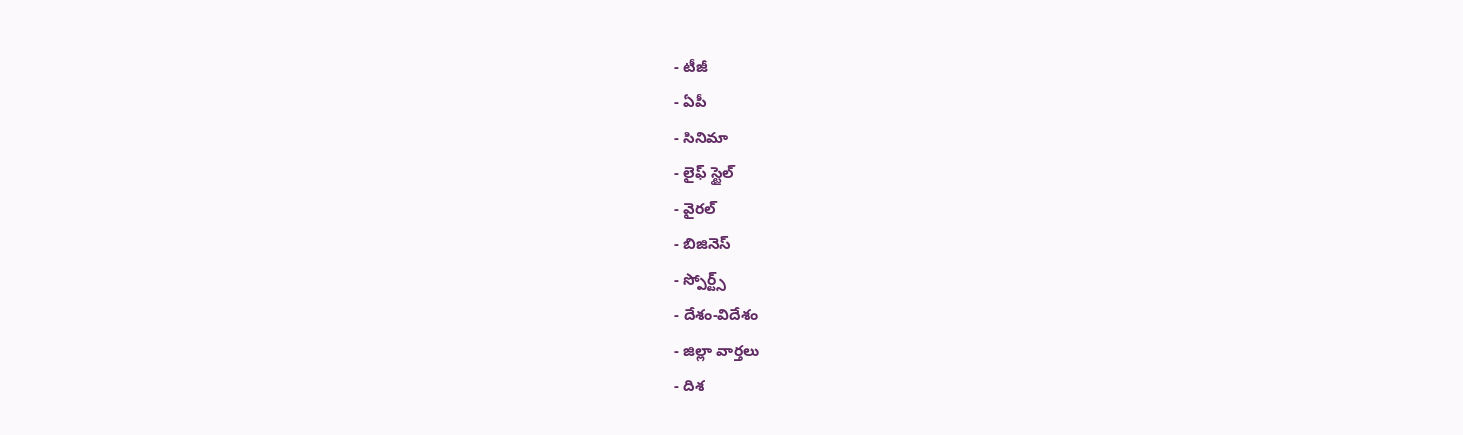- టీజీ
- ఏపీ
- సినిమా
- లైఫ్ స్టైల్
- వైరల్
- బిజినెస్
- స్పోర్ట్స్
- దేశం-విదేశం
- జిల్లా వార్తలు
- దిశ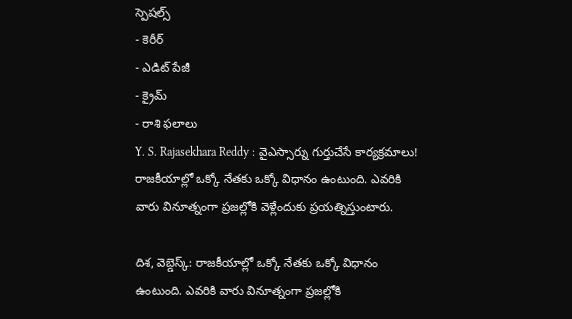స్పెషల్స్
- కెరీర్
- ఎడిట్ పేజీ
- క్రైమ్
- రాశి ఫలాలు
Y. S. Rajasekhara Reddy : వైఎస్సార్ను గుర్తుచేసే కార్యక్రమాలు!
రాజకీయాల్లో ఒక్కో నేతకు ఒక్కో విధానం ఉంటుంది. ఎవరికి వారు వినూత్నంగా ప్రజల్లోకి వెళ్లేందుకు ప్రయత్నిస్తుంటారు.

దిశ, వెబ్డెస్క్: రాజకీయాల్లో ఒక్కో నేతకు ఒక్కో విధానం ఉంటుంది. ఎవరికి వారు వినూత్నంగా ప్రజల్లోకి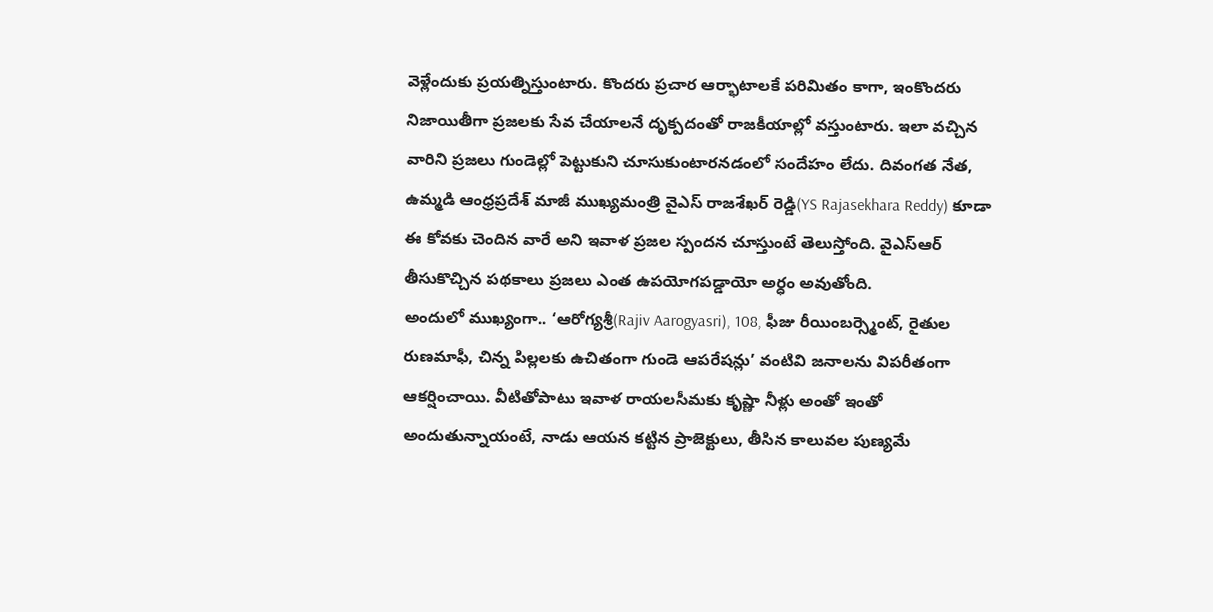వెళ్లేందుకు ప్రయత్నిస్తుంటారు. కొందరు ప్రచార ఆర్భాటాలకే పరిమితం కాగా, ఇంకొందరు నిజాయితీగా ప్రజలకు సేవ చేయాలనే దృక్పదంతో రాజకీయాల్లో వస్తుంటారు. ఇలా వచ్చిన వారిని ప్రజలు గుండెల్లో పెట్టుకుని చూసుకుంటారనడంలో సందేహం లేదు. దివంగత నేత, ఉమ్మడి ఆంధ్రప్రదేశ్ మాజీ ముఖ్యమంత్రి వైఎస్ రాజశేఖర్ రెడ్డి(YS Rajasekhara Reddy) కూడా ఈ కోవకు చెందిన వారే అని ఇవాళ ప్రజల స్పందన చూస్తుంటే తెలుస్తోంది. వైఎస్ఆర్ తీసుకొచ్చిన పథకాలు ప్రజలు ఎంత ఉపయోగపడ్డాయో అర్ధం అవుతోంది.
అందులో ముఖ్యంగా.. ‘ఆరోగ్యశ్రీ(Rajiv Aarogyasri), 108, ఫీజు రీయింబర్స్మెంట్, రైతుల రుణమాఫీ, చిన్న పిల్లలకు ఉచితంగా గుండె ఆపరేషన్లు’ వంటివి జనాలను విపరీతంగా ఆకర్షించాయి. వీటితోపాటు ఇవాళ రాయలసీమకు కృష్ణా నీళ్లు అంతో ఇంతో అందుతున్నాయంటే, నాడు ఆయన కట్టిన ప్రాజెక్టులు, తీసిన కాలువల పుణ్యమే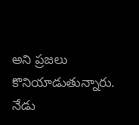అని ప్రజలు కొనియాడుతున్నారు. నేడు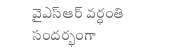వైఎస్ఆర్ వర్ధంతి సందర్భంగా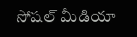సోషల్ మీడియా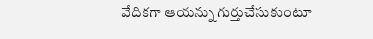వేదికగా ఆయన్ను గుర్తుచేసుకుంటూ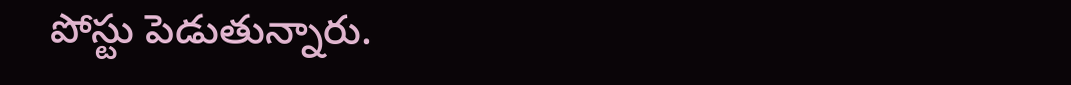పోస్టు పెడుతున్నారు.